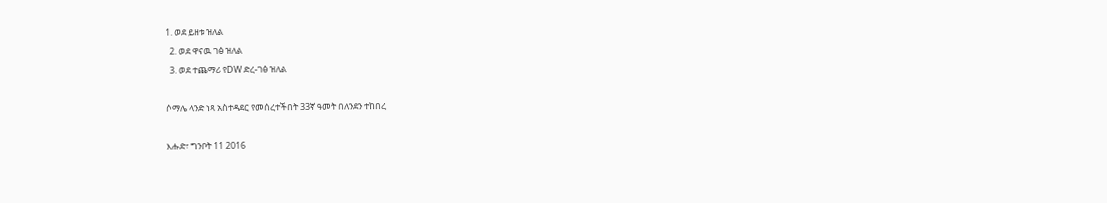1. ወደ ይዘቱ ዝለል
  2. ወደ ዋናዉ ገፅ ዝለል
  3. ወደ ተጨማሪ የDW ድረ-ገፅ ዝለል

ሶማሌ ላንድ ነጻ አስተዳደር የመሰረተችበት 33ኛ ዓመት በለንደን ተከበረ

እሑድ፣ ግንቦት 11 2016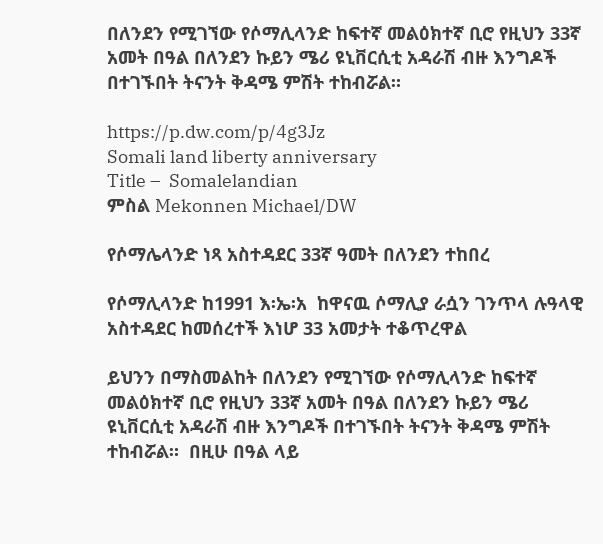በለንደን የሚገኘው የሶማሊላንድ ከፍተኛ መልዕክተኛ ቢሮ የዚህን 33ኛ አመት በዓል በለንደን ኩይን ሜሪ ዩኒቨርሲቲ አዳራሽ ብዙ እንግዶች በተገኙበት ትናንት ቅዳሜ ምሽት ተከብሯል።

https://p.dw.com/p/4g3Jz
Somali land liberty anniversary
Title –  Somalelandian
ምስል Mekonnen Michael/DW

የሶማሌላንድ ነጻ አስተዳደር 33ኛ ዓመት በለንደን ተከበረ

የሶማሊላንድ ከ1991 እ፡ኤ፡አ  ከዋናዉ ሶማሊያ ራሷን ገንጥላ ሉዓላዊ አስተዳደር ከመሰረተች እነሆ 33 አመታት ተቆጥረዋል

ይህንን በማስመልከት በለንደን የሚገኘው የሶማሊላንድ ከፍተኛ መልዕክተኛ ቢሮ የዚህን 33ኛ አመት በዓል በለንደን ኩይን ሜሪ ዩኒቨርሲቲ አዳራሽ ብዙ እንግዶች በተገኙበት ትናንት ቅዳሜ ምሽት ተከብሯል።  በዚሁ በዓል ላይ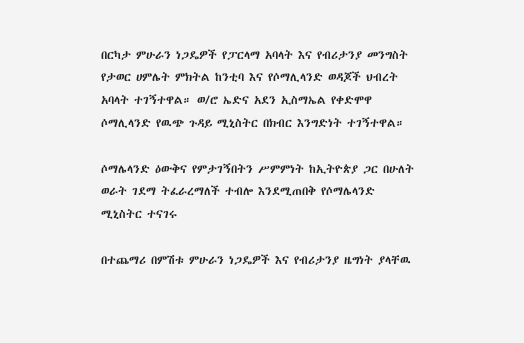በርካታ ምሁራን ነጋዴዎች የፓርላማ አባላት እና የብሪታንያ መንግስት የታወር ሀምሌት ምክትል ከንቲባ እና የሶማሊላንድ ወዳጆች ህብረት አባላት ተገኝተዋል። ወ/ሮ ኤድና አደን ኢስማኤል የቀድሞዋ ሶማሊላንድ የዉጭ ጉዳይ ሚኒስትር በክብር እንግድነት ተገኝተዋል።

ሶማሌላንድ ዕውቅና የምታገኝበትን ሥምምነት ከኢትዮጵያ ጋር በሁለት ወራት ገደማ ትፈራረማለች ተብሎ እንደሚጠበቅ የሶማሌላንድ ሚኒስትር ተናገሩ

በተጨማሪ በምሽቱ ምሁራን ነጋዴዎች እና የብሪታንያ ዜግነት ያላቸዉ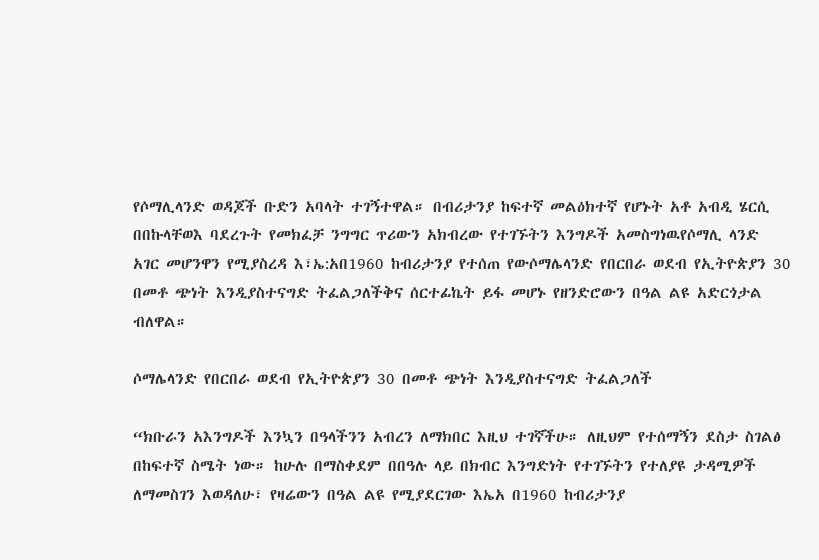የሶማሊላንድ ወዳጆች ቡድን አባላት ተገኝተዋል። በብሪታንያ ከፍተኛ መልዕክተኛ የሆኑት አቶ አብዲ ሄርሲ በበኩላቸወእ ባደረጉት የመክፈቻ ንግግር ጥሪውን አክብረው የተገኙትን እንግዶች አመስግነዉየሶማሊ ላንድ  አገር መሆንዋን የሚያስረዳ እ፣ኤ:አበ1960 ከብሪታንያ የተሰጠ የውሶማሌላንድ የበርበራ ወደብ የኢትዮጵያን 30 በመቶ ጭነት እንዲያስተናግድ ትፈልጋለችቅና ሰርተፊኬት ይፋ መሆኑ የዘንድሮውን በዓል ልዩ አድርጎታል ብለዋል።

ሶማሌላንድ የበርበራ ወደብ የኢትዮጵያን 30 በመቶ ጭነት እንዲያስተናግድ ትፈልጋለች

“ክቡራን አእንግዶች እንኳን በዓላችንን አብረን ለማክበር እዚህ ተገኛችሁ። ለዚህም የተሰማኝን ደስታ ስገልፅ በከፍተኛ ስሜት ነው። ከሁሉ በማስቀደም በበዓሉ ላይ በክብር እንግድነት የተገኙትን የተለያዩ ታዳሚዎች ለማመስገን እወዳለሁ፣ የዛሬውን በዓል ልዩ የሚያደርገው እኤአ በ1960 ከብሪታንያ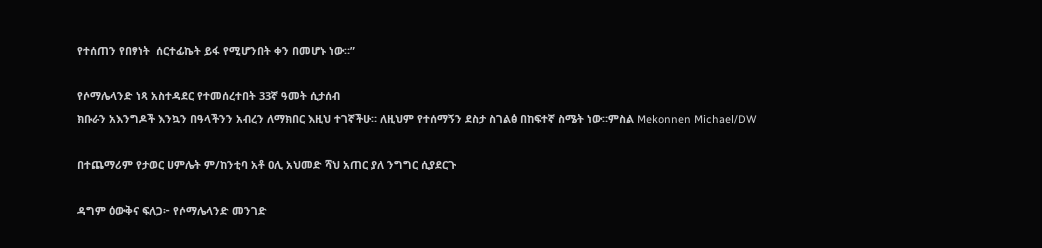የተሰጠን የበፃነት  ሰርተፊኬት ይፋ የሚሆንበት ቀን በመሆኑ ነው።”

የሶማሌላንድ ነጻ አስተዳደር የተመሰረተበት 33ኛ ዓመት ሲታሰብ
ክቡራን አእንግዶች እንኳን በዓላችንን አብረን ለማክበር እዚህ ተገኛችሁ። ለዚህም የተሰማኝን ደስታ ስገልፅ በከፍተኛ ስሜት ነው።ምስል Mekonnen Michael/DW

በተጨማሪም የታወር ሀምሌት ም/ከንቲባ አቶ ዐሊ አህመድ ሻህ አጠር ያለ ንግግር ሲያደርጉ

ዳግም ዕውቅና ፍለጋ፦ የሶማሌላንድ መንገድ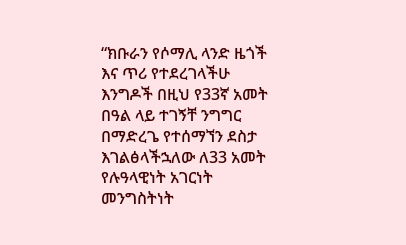“ክቡራን የሶማሊ ላንድ ዜጎች እና ጥሪ የተደረገላችሁ እንግዶች በዚህ የ33ኛ አመት በዓል ላይ ተገኝቸ ንግግር በማድረጌ የተሰማኘን ደስታ እገልፅላችኋለው ለ33 አመት የሉዓላዊነት አገርነት መንግስትነት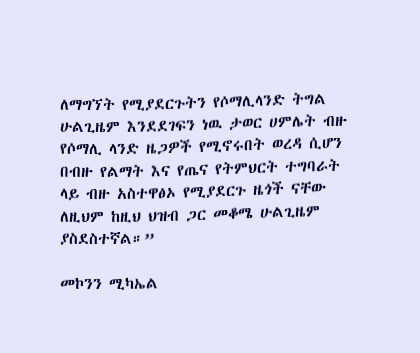ለማግኘት የሚያደርጉትን የሶማሊላንድ ትግል ሁልጊዜም እንደደገፍን ነዉ ታወር ሀምሌት ብዙ የሶማሊ ላንድ ዜጋዎች የሚኖሩበት ወረዳ ሲሆን በብዙ የልማት እና የጤና የትምህርት ተግባራት ላይ ብዙ አስተዋፅኦ የሚያደርጉ ዜጎች ናቸው ለዚህም ከዚህ ህዝብ ጋር መቆሜ ሁልጊዜም ያስደስተኛል።”

መኮንን ሚካኤል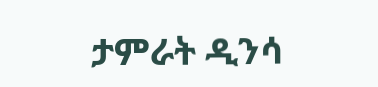ታምራት ዲንሳ